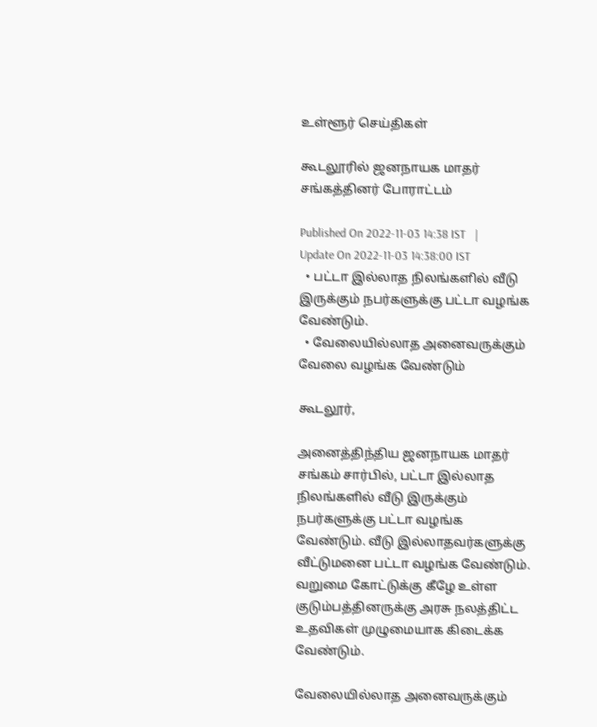உள்ளூர் செய்திகள்

கூடலூரில் ஜனநாயக மாதர் சங்கத்தினர் போராட்டம்

Published On 2022-11-03 14:38 IST   |   Update On 2022-11-03 14:38:00 IST
  • பட்டா இல்லாத நிலங்களில் வீடு இருக்கும் நபர்களுக்கு பட்டா வழங்க வேண்டும்.
  • வேலையில்லாத அனைவருக்கும் வேலை வழங்க வேண்டும்

கூடலூர்,

அனைத்திந்திய ஜனநாயக மாதர் சங்கம் சார்பில், பட்டா இல்லாத நிலங்களில் வீடு இருக்கும் நபர்களுக்கு பட்டா வழங்க வேண்டும். வீடு இல்லாதவர்களுக்கு வீட்டுமனை பட்டா வழங்க வேண்டும். வறுமை கோட்டுக்கு கீழே உள்ள குடும்பத்தினருக்கு அரசு நலத்திட்ட உதவிகள் முழுமையாக கிடைக்க வேண்டும்.

வேலையில்லாத அனைவருக்கும்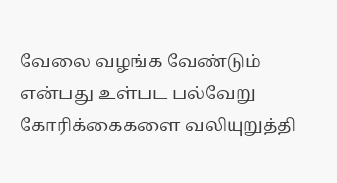வேலை வழங்க வேண்டும் என்பது உள்பட பல்வேறு கோரிக்கைகளை வலியுறுத்தி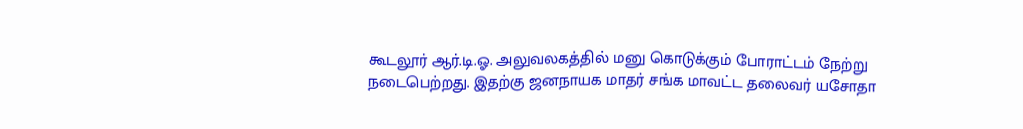கூடலூர் ஆர்.டி.ஓ. அலுவலகத்தில் மனு கொடுக்கும் போராட்டம் நேற்று நடைபெற்றது. இதற்கு ஜனநாயக மாதர் சங்க மாவட்ட தலைவர் யசோதா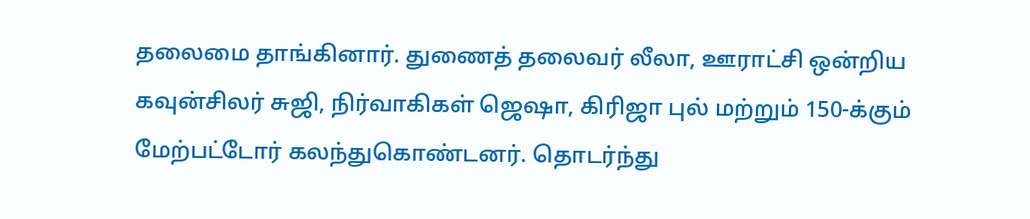தலைமை தாங்கினார். துணைத் தலைவர் லீலா, ஊராட்சி ஒன்றிய கவுன்சிலர் சுஜி, நிர்வாகிகள் ஜெஷா, கிரிஜா புல் மற்றும் 150-க்கும் மேற்பட்டோர் கலந்துகொண்டனர். தொடர்ந்து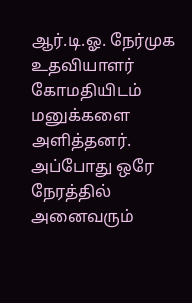ஆர்.டி.ஓ. நேர்முக உதவியாளர் கோமதியிடம் மனுக்களை அளித்தனர். அப்போது ஒரே நேரத்தில் அனைவரும்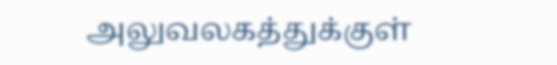அலுவலகத்துக்குள்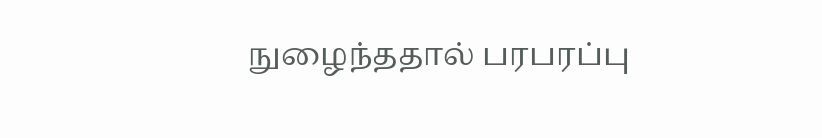நுழைந்ததால் பரபரப்பு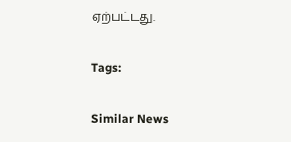ஏற்பட்டது.

Tags:

Similar News